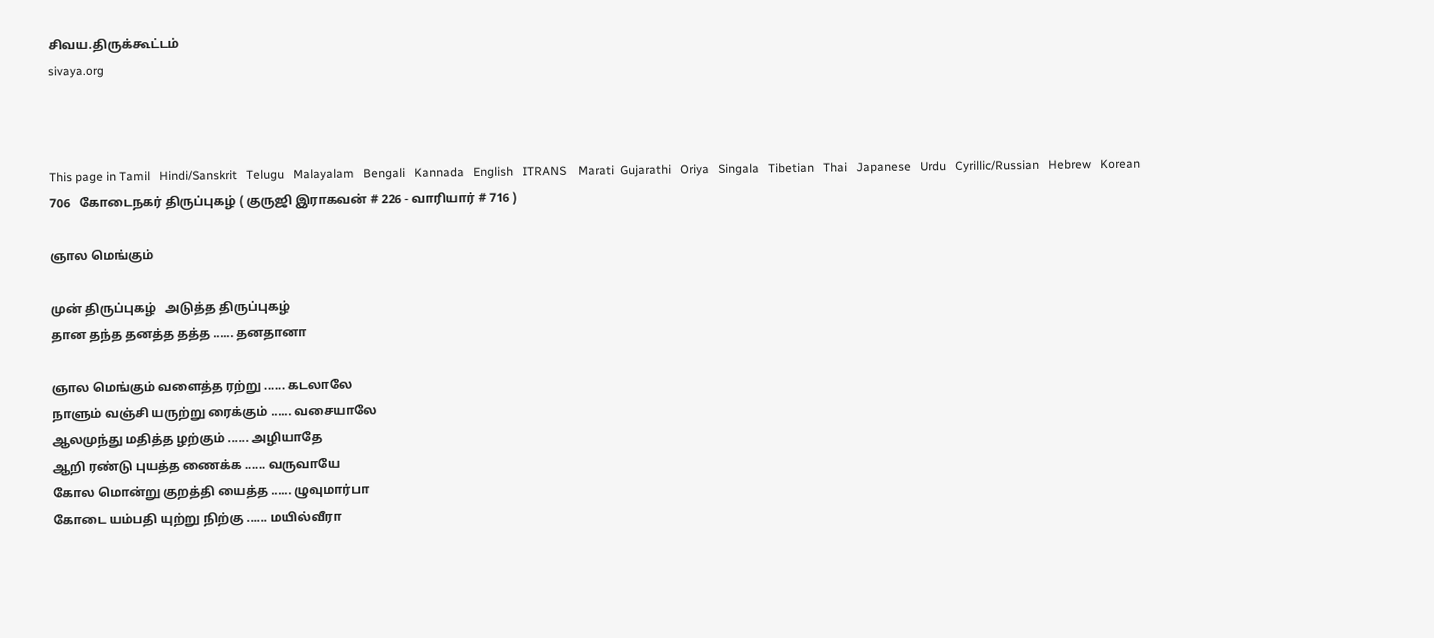சிவய.திருக்கூட்டம்
sivaya.org



This page in Tamil   Hindi/Sanskrit   Telugu   Malayalam   Bengali   Kannada   English   ITRANS    Marati  Gujarathi   Oriya   Singala   Tibetian   Thai   Japanese   Urdu   Cyrillic/Russian   Hebrew   Korean
706   கோடைநகர் திருப்புகழ் ( குருஜி இராகவன் # 226 - வாரியார் # 716 )

ஞால மெங்கும்

முன் திருப்புகழ்   அடுத்த திருப்புகழ்
தான தந்த தனத்த தத்த ...... தனதானா

ஞால மெங்கும் வளைத்த ரற்று ...... கடலாலே
நாளும் வஞ்சி யருற்று ரைக்கும் ...... வசையாலே
ஆலமுந்து மதித்த ழற்கும் ...... அழியாதே
ஆறி ரண்டு புயத்த ணைக்க ...... வருவாயே
கோல மொன்று குறத்தி யைத்த ...... ழுவுமார்பா
கோடை யம்பதி யுற்று நிற்கு ...... மயில்வீரா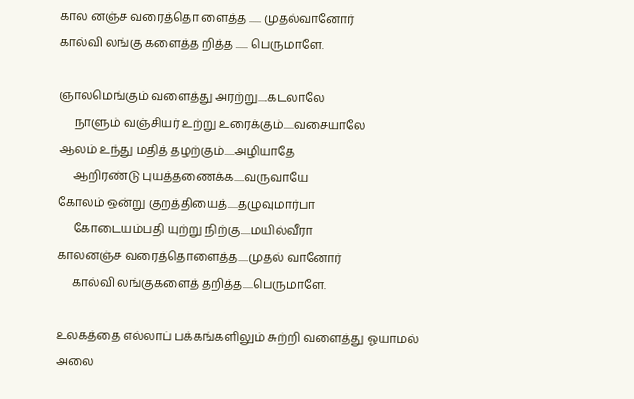கால னஞ்ச வரைத்தொ ளைத்த ...... முதல்வானோர்
கால்வி லங்கு களைத்த றித்த ...... பெருமாளே.

ஞாலமெங்கும் வளைத்து அரற்று.....கடலாலே
     நாளும் வஞ்சியர் உற்று உரைக்கும்.....வசையாலே
ஆலம் உந்து மதித் தழற்கும்.....அழியாதே
     ஆறிரண்டு புயத்தணைக்க.....வருவாயே
கோலம் ஒன்று குறத்தியைத்.....தழுவுமார்பா
     கோடையம்பதி யுற்று நிற்கு.....மயில்வீரா
காலனஞ்ச வரைத்தொளைத்த.....முதல் வானோர்
     கால்வி லங்குகளைத் தறித்த.....பெருமாளே.

உலகத்தை எல்லாப் பக்கங்களிலும் சுற்றி வளைத்து ஓயாமல் அலை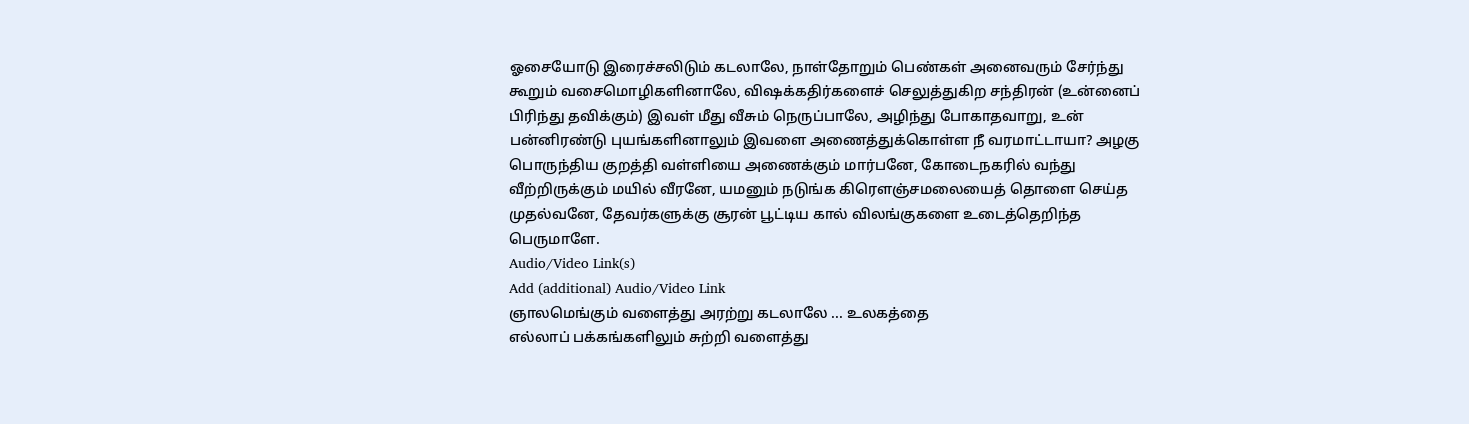ஓசையோடு இரைச்சலிடும் கடலாலே, நாள்தோறும் பெண்கள் அனைவரும் சேர்ந்து கூறும் வசைமொழிகளினாலே, விஷக்கதிர்களைச் செலுத்துகிற சந்திரன் (உன்னைப் பிரிந்து தவிக்கும்) இவள் மீது வீசும் நெருப்பாலே, அழிந்து போகாதவாறு, உன் பன்னிரண்டு புயங்களினாலும் இவளை அணைத்துக்கொள்ள நீ வரமாட்டாயா? அழகு பொருந்திய குறத்தி வள்ளியை அணைக்கும் மார்பனே, கோடைநகரில் வந்து வீற்றிருக்கும் மயில் வீரனே, யமனும் நடுங்க கிரெளஞ்சமலையைத் தொளை செய்த முதல்வனே, தேவர்களுக்கு சூரன் பூட்டிய கால் விலங்குகளை உடைத்தெறிந்த பெருமாளே.
Audio/Video Link(s)
Add (additional) Audio/Video Link
ஞாலமெங்கும் வளைத்து அரற்று கடலாலே ... உலகத்தை
எல்லாப் பக்கங்களிலும் சுற்றி வளைத்து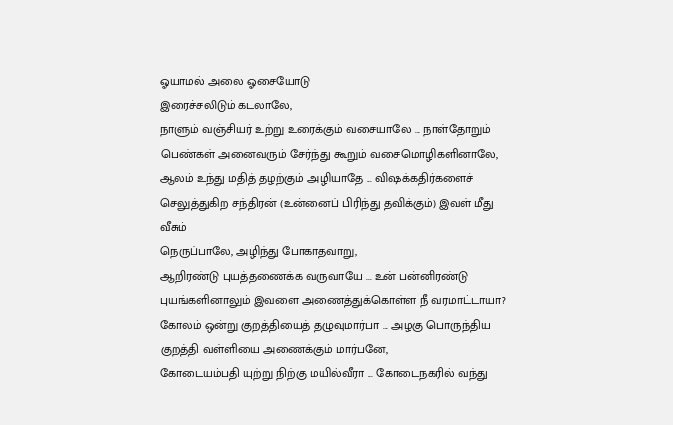ஓயாமல் அலை ஓசையோடு
இரைச்சலிடும் கடலாலே,
நாளும் வஞ்சியர் உற்று உரைக்கும் வசையாலே ... நாள்தோறும்
பெண்கள் அனைவரும் சேர்ந்து கூறும் வசைமொழிகளினாலே,
ஆலம் உந்து மதித் தழற்கும் அழியாதே ... விஷக்கதிர்களைச்
செலுத்துகிற சந்திரன் (உன்னைப் பிரிந்து தவிக்கும்) இவள் மீது வீசும்
நெருப்பாலே, அழிந்து போகாதவாறு,
ஆறிரண்டு புயத்தணைக்க வருவாயே ... உன் பன்னிரண்டு
புயங்களினாலும் இவளை அணைத்துக்கொள்ள நீ வரமாட்டாயா?
கோலம் ஒன்று குறத்தியைத் தழுவுமார்பா ... அழகு பொருந்திய
குறத்தி வள்ளியை அணைக்கும் மார்பனே,
கோடையம்பதி யுற்று நிற்கு மயில்வீரா ... கோடைநகரில் வந்து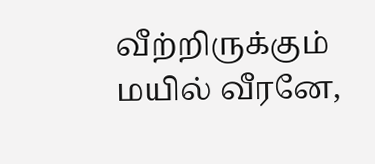வீற்றிருக்கும் மயில் வீரனே,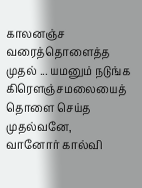காலனஞ்ச வரைத்தொளைத்த முதல் ... யமனும் நடுங்க
கிரெளஞ்சமலையைத் தொளை செய்த முதல்வனே,
வானோர் கால்வி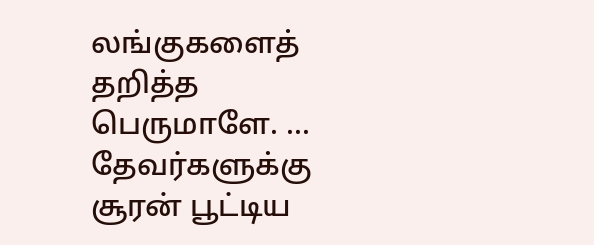லங்குகளைத் தறித்த பெருமாளே. ...
தேவர்களுக்கு சூரன் பூட்டிய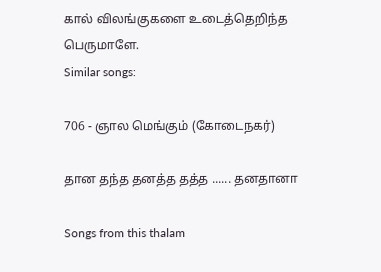கால் விலங்குகளை உடைத்தெறிந்த
பெருமாளே.
Similar songs:

706 - ஞால மெங்கும் (கோடைநகர்)

தான தந்த தனத்த தத்த ...... தனதானா

Songs from this thalam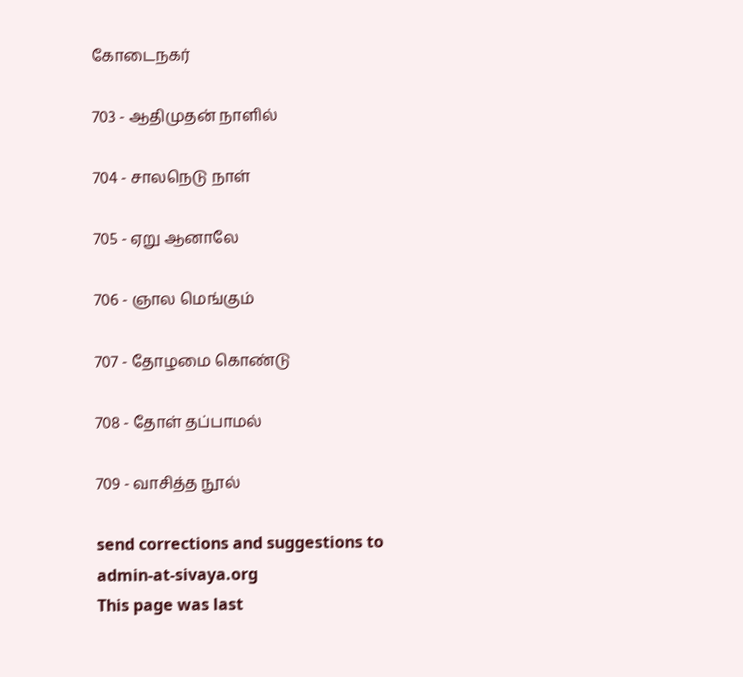கோடைநகர்

703 - ஆதிமுதன் நாளில்

704 - சாலநெடு நாள்

705 - ஏறு ஆனாலே

706 - ஞால மெங்கும்

707 - தோழமை கொண்டு

708 - தோள் தப்பாமல்

709 - வாசித்த நூல்

send corrections and suggestions to admin-at-sivaya.org
This page was last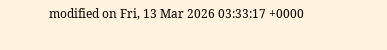modified on Fri, 13 Mar 2026 03:33:17 +0000